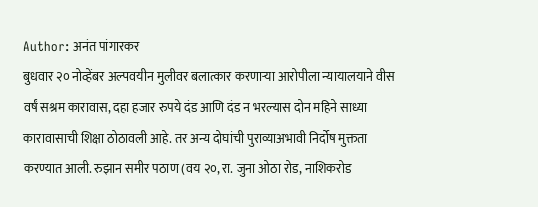Author: अनंत पांगारकर
बुधवार २० नोव्हेंबर अल्पवयीन मुलीवर बलात्कार करणाऱ्या आरोपीला न्यायालयाने वीस वर्षं सश्रम कारावास, दहा हजार रुपये दंड आणि दंड न भरल्यास दोन महिने साध्या कारावासाची शिक्षा ठोठावली आहे. तर अन्य दोघांची पुराव्याअभावी निर्दोष मुक्तता करण्यात आली. रुझान समीर पठाण (वय २०, रा. जुना ओठा रोड, नाशिकरोड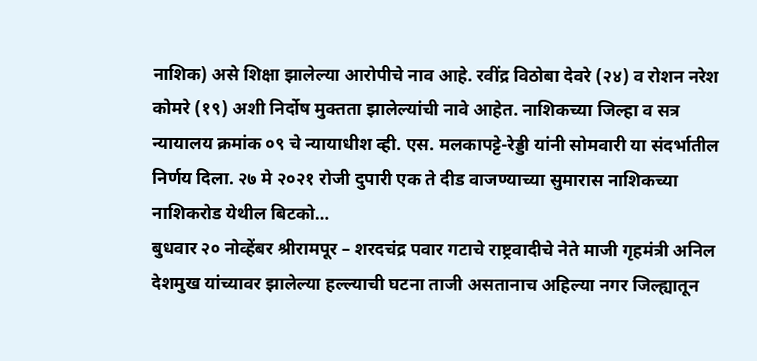नाशिक) असे शिक्षा झालेल्या आरोपीचे नाव आहे. रवींद्र विठोबा देवरे (२४) व रोशन नरेश कोमरे (१९) अशी निर्दोष मुक्तता झालेल्यांची नावे आहेत. नाशिकच्या जिल्हा व सत्र न्यायालय क्रमांक ०९ चे न्यायाधीश व्ही. एस. मलकापट्टे-रेड्डी यांनी सोमवारी या संदर्भातील निर्णय दिला. २७ मे २०२१ रोजी दुपारी एक ते दीड वाजण्याच्या सुमारास नाशिकच्या नाशिकरोड येथील बिटको…
बुधवार २० नोव्हेंबर श्रीरामपूर – शरदचंद्र पवार गटाचे राष्ट्रवादीचे नेते माजी गृहमंत्री अनिल देशमुख यांच्यावर झालेल्या हल्ल्याची घटना ताजी असतानाच अहिल्या नगर जिल्ह्यातून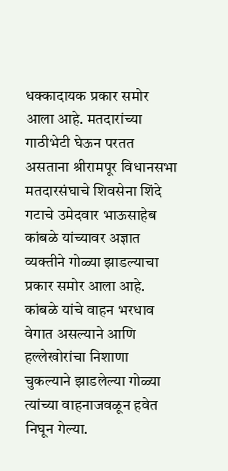धक्कादायक प्रकार समोर आला आहे. मतदारांच्या गाठीभेटी घेऊन परतत असताना श्रीरामपूर विधानसभा मतदारसंघाचे शिवसेना शिंदे गटाचे उमेदवार भाऊसाहेब कांबळे यांच्यावर अज्ञात व्यक्तीने गोळ्या झाडल्याचा प्रकार समोर आला आहे. कांबळे यांचे वाहन भरधाव वेगात असल्याने आणि हल्लेखोरांचा निशाणा चुकल्याने झाडलेल्या गोळ्या त्यांच्या वाहनाजवळून हवेत निघून गेल्या.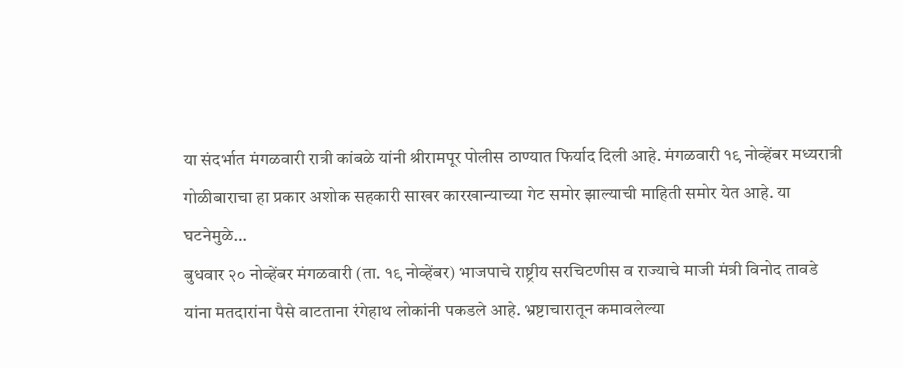या संदर्भात मंगळवारी रात्री कांबळे यांनी श्रीरामपूर पोलीस ठाण्यात फिर्याद दिली आहे. मंगळवारी १९ नोव्हेंबर मध्यरात्री गोळीबाराचा हा प्रकार अशोक सहकारी साखर कारखान्याच्या गेट समोर झाल्याची माहिती समोर येत आहे. या घटनेमुळे…
बुधवार २० नोव्हेंबर मंगळवारी (ता. १९ नोव्हेंबर) भाजपाचे राष्ट्रीय सरचिटणीस व राज्याचे माजी मंत्री विनोद तावडे यांना मतदारांना पैसे वाटताना रंगेहाथ लोकांनी पकडले आहे. भ्रष्टाचारातून कमावलेल्या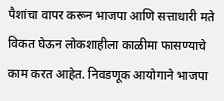पैशांचा वापर करून भाजपा आणि सत्ताधारी मते विकत घेऊन लोकशाहीला काळीमा फासण्याचे काम करत आहेत. निवडणूक आयोगाने भाजपा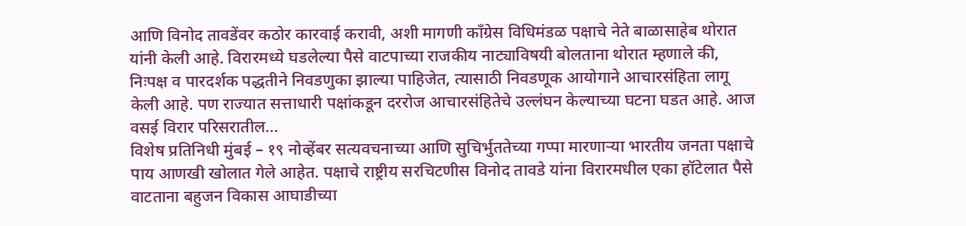आणि विनोद तावडेंवर कठोर कारवाई करावी, अशी मागणी काँग्रेस विधिमंडळ पक्षाचे नेते बाळासाहेब थोरात यांनी केली आहे. विरारमध्ये घडलेल्या पैसे वाटपाच्या राजकीय नाट्याविषयी बोलताना थोरात म्हणाले की, निःपक्ष व पारदर्शक पद्धतीने निवडणुका झाल्या पाहिजेत, त्यासाठी निवडणूक आयोगाने आचारसंहिता लागू केली आहे. पण राज्यात सत्ताधारी पक्षांकडून दररोज आचारसंहितेचे उल्लंघन केल्याच्या घटना घडत आहे. आज वसई विरार परिसरातील…
विशेष प्रतिनिधी मुंबई – १९ नोव्हेंबर सत्यवचनाच्या आणि सुचिर्भुततेच्या गप्पा मारणाऱ्या भारतीय जनता पक्षाचे पाय आणखी खोलात गेले आहेत. पक्षाचे राष्ट्रीय सरचिटणीस विनोद तावडे यांना विरारमधील एका हॉटेलात पैसे वाटताना बहुजन विकास आघाडीच्या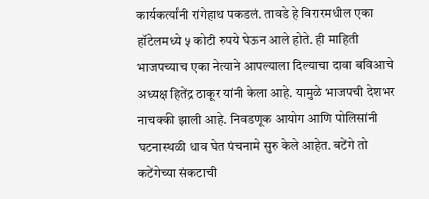कार्यकर्त्यांनी रांगेहाथ पकडलं. तावडे हे विरारमधील एका हॉटेलमध्ये ५ कोटी रुपये घेऊन आले होते. ही माहिती भाजपच्याच एका नेत्याने आपल्याला दिल्याचा दावा बविआचे अध्यक्ष हितेंद्र ठाकूर यांनी केला आहे. यामुळे भाजपची देशभर नाचक्की झाली आहे. निवडणूक आयोग आणि पोलिसांनी घटनास्थळी धाव घेत पंचनामे सुरु केले आहेत. बटेंगे तो कटेंगेच्या संकटाची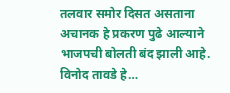तलवार समोर दिसत असताना अचानक हे प्रकरण पुढे आल्याने भाजपची बोलती बंद झाली आहे. विनोद तावडे हे…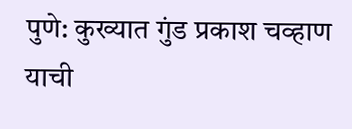पुणे: कुख्यात गुंड प्रकाश चव्हाण याची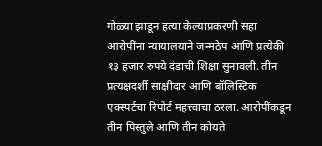गोळ्या झाडून हत्या केल्याप्रकरणी सहा आरोपींना न्यायालयाने जन्मठेप आणि प्रत्येकी १३ हजार रुपये दंडाची शिक्षा सुनावली. तीन प्रत्यक्षदर्शी साक्षीदार आणि बॉलिस्टिक एक्स्पर्टचा रिपोर्ट महत्त्वाचा ठरला. आरोपींकडून तीन पिस्तुले आणि तीन कोयते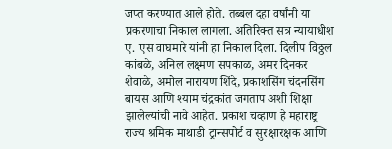जप्त करण्यात आले होते. तब्बल दहा वर्षांनी या प्रकरणाचा निकाल लागला. अतिरिक्त सत्र न्यायाधीश ए. एस वाघमारे यांनी हा निकाल दिला. दिलीप विठ्ठल कांबळे, अनिल लक्ष्मण सपकाळ, अमर दिनकर शेवाळे, अमोल नारायण शिंदे, प्रकाशसिंग चंदनसिंग बायस आणि श्याम चंद्रकांत जगताप अशी शिक्षा झालेल्यांची नावे आहेत. प्रकाश चव्हाण हे महाराष्ट्र राज्य श्रमिक माथाडी ट्रान्सपोर्ट व सुरक्षारक्षक आणि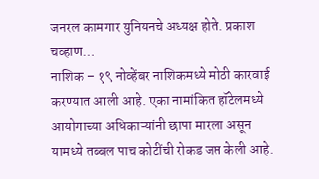जनरल कामगार युनियनचे अध्यक्ष होते. प्रकाश चव्हाण…
नाशिक – १९ नोव्हेंबर नाशिकमध्ये मोठी कारवाई करण्यात आली आहे. एका नामांकित हॉटेलमध्ये आयोगाच्या अधिकाऱ्यांनी छापा मारला असून यामध्ये तब्बल पाच कोटींची रोकड जप्त केली आहे.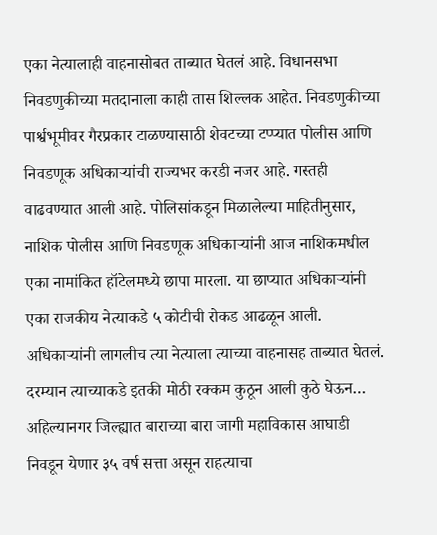एका नेत्यालाही वाहनासोबत ताब्यात घेतलं आहे. विधानसभा निवडणुकीच्या मतदानाला काही तास शिल्लक आहेत. निवडणुकीच्या पार्श्वभूमीवर गैरप्रकार टाळण्यासाठी शेवटच्या टप्प्यात पोलीस आणि निवडणूक अधिकाऱ्यांची राज्यभर करडी नजर आहे. गस्तही वाढवण्यात आली आहे. पोलिसांकडून मिळालेल्या माहितीनुसार, नाशिक पोलीस आणि निवडणूक अधिकाऱ्यांनी आज नाशिकमधील एका नामांकित हॉटेलमध्ये छापा मारला. या छाप्यात अधिकाऱ्यांनी एका राजकीय नेत्याकडे ५ कोटीची रोकड आढळून आली. अधिकाऱ्यांनी लागलीच त्या नेत्याला त्याच्या वाहनासह ताब्यात घेतलं. दरम्यान त्याच्याकडे इतकी मोठी रक्कम कुठून आली कुठे घेऊन…
अहिल्यानगर जिल्ह्यात बाराच्या बारा जागी महाविकास आघाडी निवडून येणार ३५ वर्ष सत्ता असून राहत्याचा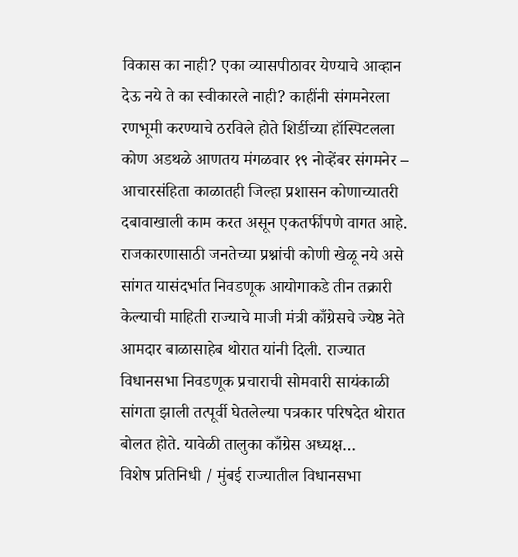विकास का नाही? एका व्यासपीठावर येण्याचे आव्हान देऊ नये ते का स्वीकारले नाही? काहींनी संगमनेरला रणभूमी करण्याचे ठरविले होते शिर्डीच्या हॉस्पिटलला कोण अडथळे आणतय मंगळवार १९ नोव्हेंबर संगमनेर – आचारसंहिता काळातही जिल्हा प्रशासन कोणाच्यातरी दबावाखाली काम करत असून एकतर्फीपणे वागत आहे. राजकारणासाठी जनतेच्या प्रश्नांची कोणी खेळू नये असे सांगत यासंदर्भात निवडणूक आयोगाकडे तीन तक्रारी केल्याची माहिती राज्याचे माजी मंत्री काँग्रेसचे ज्येष्ठ नेते आमदार बाळासाहेब थोरात यांनी दिली. राज्यात विधानसभा निवडणूक प्रचाराची सोमवारी सायंकाळी सांगता झाली तत्पूर्वी घेतलेल्या पत्रकार परिषदेत थोरात बोलत होते. यावेळी तालुका काँग्रेस अध्यक्ष…
विशेष प्रतिनिधी / मुंबई राज्यातील विधानसभा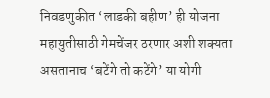निवडणुकीत ‘लाडकी बहीण’ ही योजना महायुतीसाठी गेमचेंजर ठरणार अशी शक्यता असतानाच ‘बटेंगे तो कटेंगे’ या योगी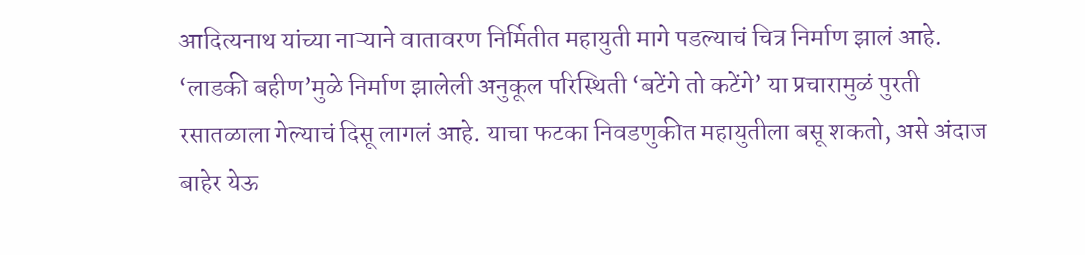आदित्यनाथ यांच्या नाऱ्याने वातावरण निर्मितीत महायुती मागे पडल्याचं चित्र निर्माण झालं आहे. ‘लाडकी बहीण’मुळे निर्माण झालेली अनुकूल परिस्थिती ‘बटेंगे तो कटेंगे’ या प्रचारामुळं पुरती रसातळाला गेल्याचं दिसू लागलं आहे. याचा फटका निवडणुकीत महायुतीला बसू शकतो, असे अंदाज बाहेर येऊ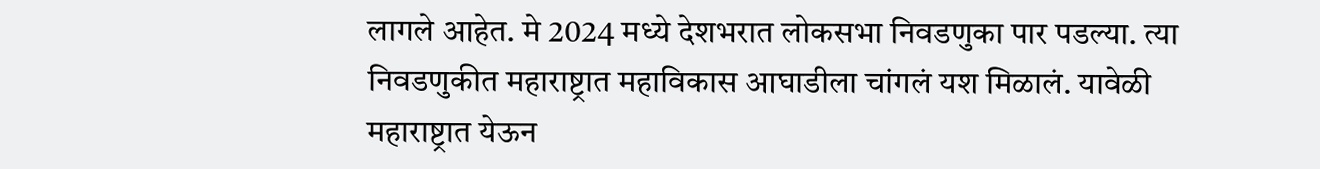लागले आहेत. मे 2024 मध्ये देशभरात लोकसभा निवडणुका पार पडल्या. त्या निवडणुकीत महाराष्ट्रात महाविकास आघाडीला चांगलं यश मिळालं. यावेळी महाराष्ट्रात येऊन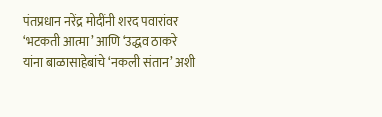पंतप्रधान नरेंद्र मोदींनी शरद पवारांवर ‘भटकती आत्मा’ आणि ‘उद्धव ठाकरे यांना बाळासाहेबांचे ‘नकली संतान’ अशी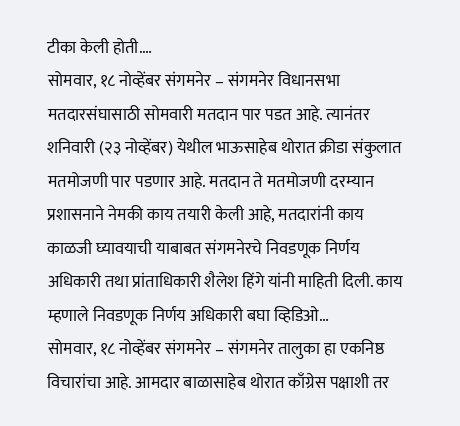टीका केली होती.…
सोमवार, १८ नोव्हेंबर संगमनेर – संगमनेर विधानसभा मतदारसंघासाठी सोमवारी मतदान पार पडत आहे. त्यानंतर शनिवारी (२३ नोव्हेंबर) येथील भाऊसाहेब थोरात क्रीडा संकुलात मतमोजणी पार पडणार आहे. मतदान ते मतमोजणी दरम्यान प्रशासनाने नेमकी काय तयारी केली आहे, मतदारांनी काय काळजी घ्यावयाची याबाबत संगमनेरचे निवडणूक निर्णय अधिकारी तथा प्रांताधिकारी शैलेश हिंगे यांनी माहिती दिली. काय म्हणाले निवडणूक निर्णय अधिकारी बघा व्हिडिओ…
सोमवार, १८ नोव्हेंबर संगमनेर – संगमनेर तालुका हा एकनिष्ठ विचारांचा आहे. आमदार बाळासाहेब थोरात काँग्रेस पक्षाशी तर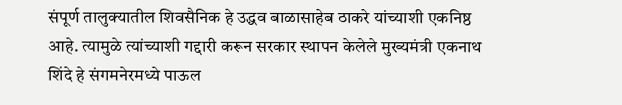संपूर्ण तालुक्यातील शिवसैनिक हे उद्धव बाळासाहेब ठाकरे यांच्याशी एकनिष्ठ आहे. त्यामुळे त्यांच्याशी गद्दारी करून सरकार स्थापन केलेले मुख्यमंत्री एकनाथ शिंदे हे संगमनेरमध्ये पाऊल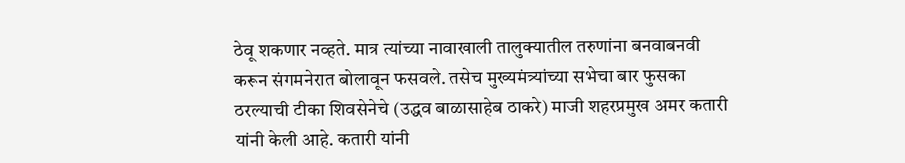ठेवू शकणार नव्हते. मात्र त्यांच्या नावाखाली तालुक्यातील तरुणांना बनवाबनवी करून संगमनेरात बोलावून फसवले. तसेच मुख्यमंत्र्यांच्या सभेचा बार फुसका ठरल्याची टीका शिवसेनेचे (उद्धव बाळासाहेब ठाकरे) माजी शहरप्रमुख अमर कतारी यांनी केली आहे. कतारी यांनी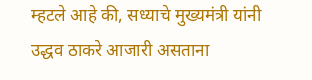म्हटले आहे की, सध्याचे मुख्यमंत्री यांनी उद्धव ठाकरे आजारी असताना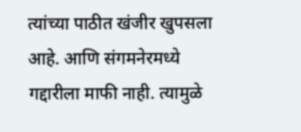त्यांच्या पाठीत खंजीर खुपसला आहे. आणि संगमनेरमध्ये गद्दारीला माफी नाही. त्यामुळे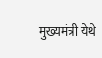मुख्यमंत्री येथे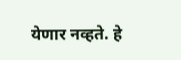येणार नव्हते. हे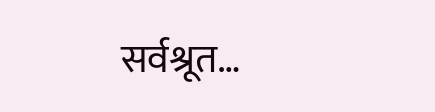सर्वश्रूत…